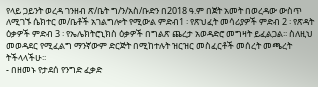የላይ ጋይንት ወረዳ ገንዘብ ጽ/ቤት ግ/ን/አስ/ቡድን በ2018 ዓ.ም በጀት አመት በወረዳው ውስጥ ለሚገኙ ሴክተር መ/ቤቶች አገልግሎት የሚውል ምድብ1 ፡ የጽህፈት መሳሪያዎች ምድብ 2 ፡ የጽዳት ዕቃዎች ምድብ 3 ፡ የኤሌክትሮኒክስ ዕቃዎች በግልጽ ጨረታ አወዳድሮ መግዛት ይፈልጋል፡፡ ስለዚህ መወዳደር የሚፈልግ ማንኛውም ድርጅት በሚከተሉት ዝርዝር መስፈርቶች መሰረት መጫረት ትችላላችሁ፡፡
- በዘመኑ የታደሰ የንግድ ፈቃድ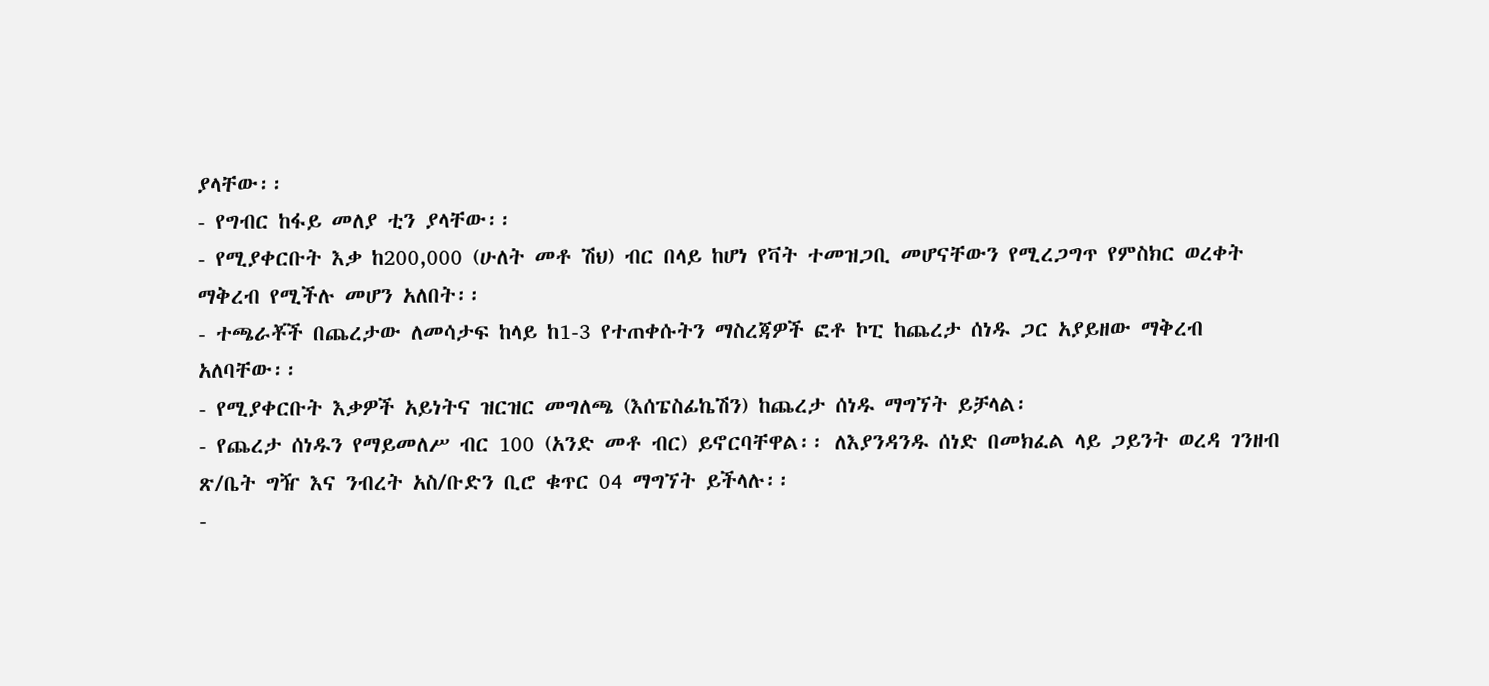ያላቸው፡፡
- የግብር ከፋይ መለያ ቲን ያላቸው፡፡
- የሚያቀርቡት እቃ ከ200,000 (ሁለት መቶ ሽህ) ብር በላይ ከሆነ የቫት ተመዝጋቢ መሆናቸውን የሚረጋግጥ የምስክር ወረቀት ማቅረብ የሚችሉ መሆን አለበት፡፡
- ተጫራቾች በጨረታው ለመሳታፍ ከላይ ከ1-3 የተጠቀሱትን ማስረጃዎች ፎቶ ኮፒ ከጨረታ ሰነዱ ጋር አያይዘው ማቅረብ አለባቸው፡፡
- የሚያቀርቡት እቃዎች አይነትና ዝርዝር መግለጫ (እሰፔስፊኬሽን) ከጨረታ ሰነዱ ማግኘት ይቻላል፡
- የጨረታ ሰነዱን የማይመለሥ ብር 100 (አንድ መቶ ብር) ይኖርባቸዋል፡፡ ለእያንዳንዱ ሰነድ በመክፈል ላይ ጋይንት ወረዳ ገንዘብ ጽ/ቤት ግዥ እና ንብረት አስ/ቡድን ቢሮ ቁጥር 04 ማግኘት ይችላሉ፡፡
-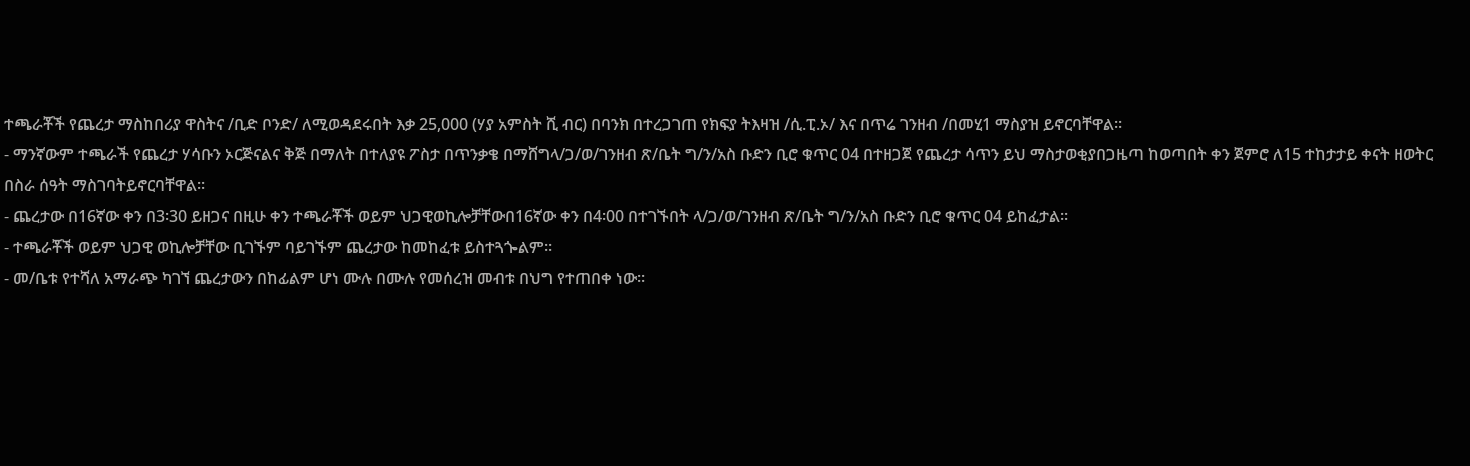ተጫራቾች የጨረታ ማስከበሪያ ዋስትና /ቢድ ቦንድ/ ለሚወዳደሩበት እቃ 25,000 (ሃያ አምስት ሺ ብር) በባንክ በተረጋገጠ የክፍያ ትእዛዝ /ሲ.ፒ.ኦ/ እና በጥሬ ገንዘብ /በመሂ1 ማስያዝ ይኖርባቸዋል፡፡
- ማንኛውም ተጫራች የጨረታ ሃሳቡን ኦርጅናልና ቅጅ በማለት በተለያዩ ፖስታ በጥንቃቄ በማሸግላ/ጋ/ወ/ገንዘብ ጽ/ቤት ግ/ን/አስ ቡድን ቢሮ ቁጥር 04 በተዘጋጀ የጨረታ ሳጥን ይህ ማስታወቂያበጋዜጣ ከወጣበት ቀን ጀምሮ ለ15 ተከታታይ ቀናት ዘወትር በስራ ሰዓት ማስገባትይኖርባቸዋል፡፡
- ጨረታው በ16ኛው ቀን በ3፡30 ይዘጋና በዚሁ ቀን ተጫራቾች ወይም ህጋዊወኪሎቻቸውበ16ኛው ቀን በ4፡00 በተገኙበት ላ/ጋ/ወ/ገንዘብ ጽ/ቤት ግ/ን/አስ ቡድን ቢሮ ቁጥር 04 ይከፈታል፡፡
- ተጫራቾች ወይም ህጋዊ ወኪሎቻቸው ቢገኙም ባይገኙም ጨረታው ከመከፈቱ ይስተጓጐልም፡፡
- መ/ቤቱ የተሻለ አማራጭ ካገኘ ጨረታውን በከፊልም ሆነ ሙሉ በሙሉ የመሰረዝ መብቱ በህግ የተጠበቀ ነው፡፡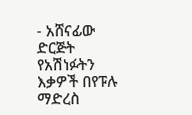- አሸናፊው ድርጅት የአሽነፉትን እቃዎች በየፑሉ ማድረስ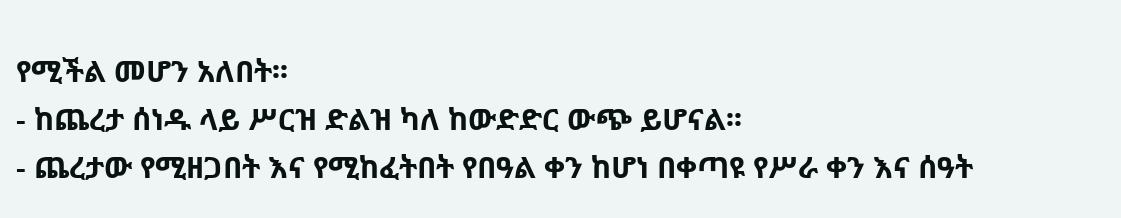የሚችል መሆን አለበት፡፡
- ከጨረታ ሰነዱ ላይ ሥርዝ ድልዝ ካለ ከውድድር ውጭ ይሆናል፡፡
- ጨረታው የሚዘጋበት እና የሚከፈትበት የበዓል ቀን ከሆነ በቀጣዩ የሥራ ቀን እና ሰዓት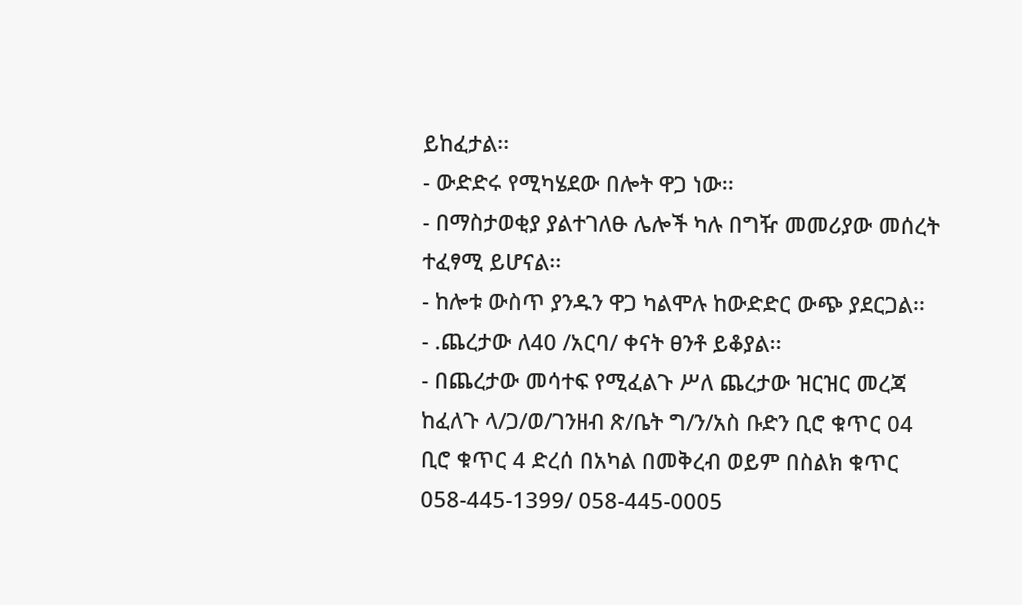ይከፈታል፡፡
- ውድድሩ የሚካሄደው በሎት ዋጋ ነው፡፡
- በማስታወቂያ ያልተገለፁ ሌሎች ካሉ በግዥ መመሪያው መሰረት ተፈፃሚ ይሆናል፡፡
- ከሎቱ ውስጥ ያንዱን ዋጋ ካልሞሉ ከውድድር ውጭ ያደርጋል፡፡
- .ጨረታው ለ40 /አርባ/ ቀናት ፀንቶ ይቆያል፡፡
- በጨረታው መሳተፍ የሚፈልጉ ሥለ ጨረታው ዝርዝር መረጃ ከፈለጉ ላ/ጋ/ወ/ገንዘብ ጽ/ቤት ግ/ን/አስ ቡድን ቢሮ ቁጥር 04 ቢሮ ቁጥር 4 ድረሰ በአካል በመቅረብ ወይም በስልክ ቁጥር 058-445-1399/ 058-445-0005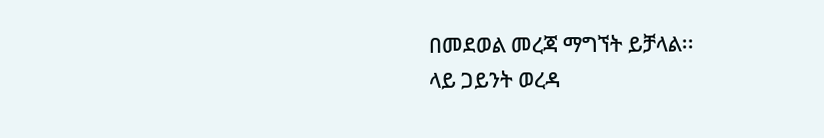በመደወል መረጃ ማግኘት ይቻላል፡፡
ላይ ጋይንት ወረዳ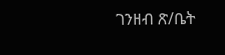ገንዘብ ጽ/ቤት